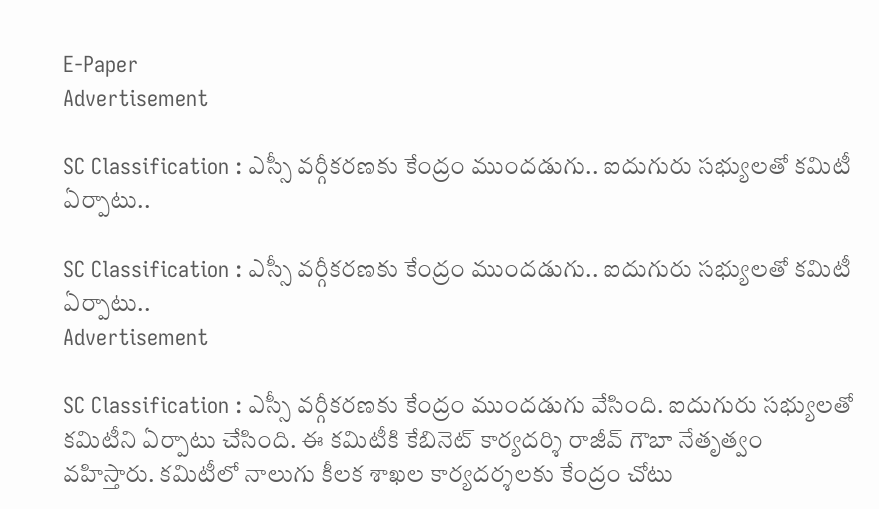E-Paper
Advertisement

SC Classification : ఎస్సీ వర్గీకరణకు కేంద్రం ముందడుగు.. ఐదుగురు సభ్యులతో కమిటీ ఏర్పాటు..

SC Classification : ఎస్సీ వర్గీకరణకు కేంద్రం ముందడుగు.. ఐదుగురు సభ్యులతో కమిటీ ఏర్పాటు..
Advertisement

SC Classification : ఎస్సీ వర్గీకరణకు కేంద్రం ముందడుగు వేసింది. ఐదుగురు సభ్యులతో కమిటీని ఏర్పాటు చేసింది. ఈ కమిటీకి కేబినెట్ కార్యదర్శి రాజీవ్ గౌబా నేతృత్వం వహిస్తారు. కమిటీలో నాలుగు కీలక శాఖల కార్యదర్శలకు కేంద్రం చోటు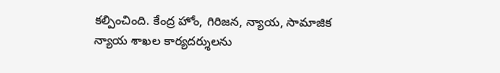కల్పించింది. కేంద్ర హోం, గిరిజన, న్యాయ, సామాజిక న్యాయ శాఖల కార్యదర్శులను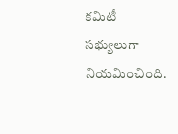కమిటీ సభ్యులుగా నియమించింది.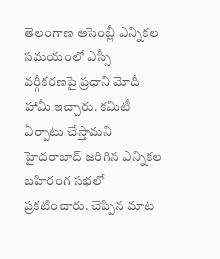తెలంగాణ అసెంబ్లీ ఎన్నికల సమయంలో ఎస్సీ వర్గీకరణపై ప్రధాని మోదీ హామీ ఇచ్చారు. కమిటీ ఏర్పాటు చేస్తామని హైదరాబాద్ జరిగిన ఎన్నికల బహిరంగ సభలో ప్రకటించారు. చెప్పిన మాట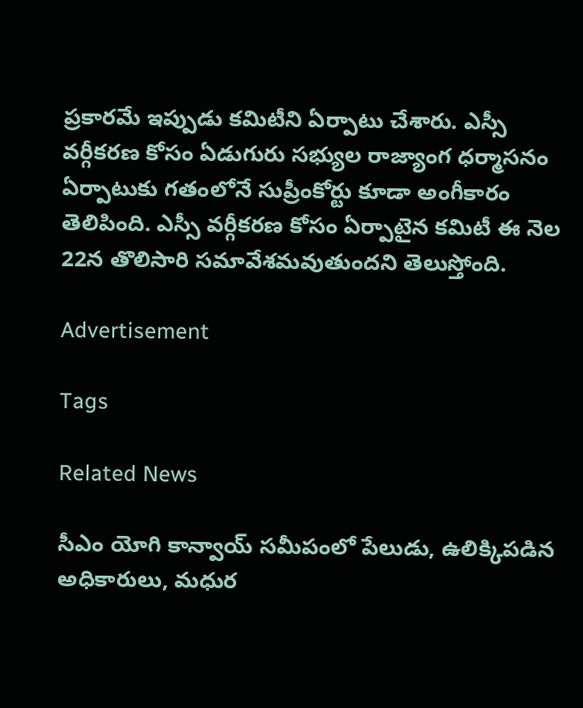ప్రకారమే ఇప్పుడు కమిటీని ఏర్పాటు చేశారు. ఎస్సీ వర్గీకరణ కోసం ఏడుగురు సభ్యుల రాజ్యాంగ ధర్మాసనం ఏర్పాటుకు గతంలోనే సుప్రీంకోర్టు కూడా అంగీకారం తెలిపింది. ఎస్సీ వర్గీకరణ కోసం ఏర్పాటైన కమిటీ ఈ నెల 22న తొలిసారి సమావేశమవుతుందని తెలుస్తోంది.

Advertisement

Tags

Related News

సీఎం యోగి కాన్వాయ్ సమీపంలో పేలుడు, ఉలిక్కిపడిన అధికారులు, మధుర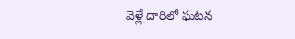వెళ్లే దారిలో ఘటన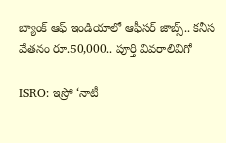బ్యాంక్ ఆఫ్ ఇండియాలో ఆఫీసర్ జాబ్స్.. కనీస వేతనం రూ.50,000.. పూర్తి వివరాలివిగో

ISRO: ఇస్రో ‘నాటీ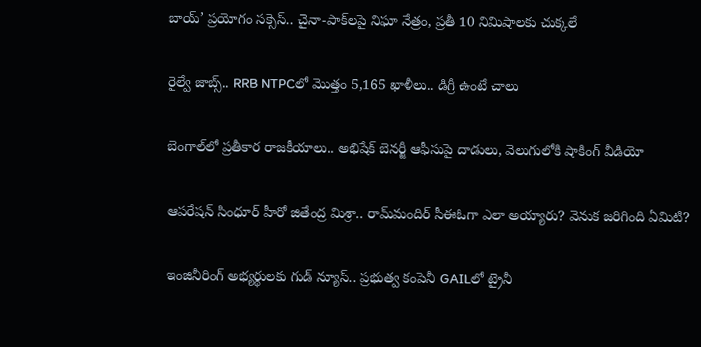బాయ్’ ప్రయోగం సక్సెస్.. చైనా-పాక్‌లపై నిఘా నేత్రం, ప్రతీ 10 నిమిషాలకు చుక్కలే

రైల్వే జాబ్స్.. RRB NTPCలో మొత్తం 5,165 ఖాళీలు.. డిగ్రీ ఉంటే చాలు

బెంగాల్‌లో ప్రతీకార రాజకీయాలు.. అభిషేక్ బెనర్జీ ఆఫీసుపై దాడులు, వెలుగులోకి షాకింగ్ వీడియో

ఆపరేషన్ సింధూర్ హీరో జితేంద్ర మిశ్రా.. రామ్‌మందిర్ సీఈఓగా ఎలా అయ్యారు? వెనుక జరిగింది ఏమిటి?

ఇంజినీరింగ్ అభ్యర్థులకు గుడ్ న్యూస్.. ప్రభుత్వ కంపెనీ GAILలో ట్రైనీ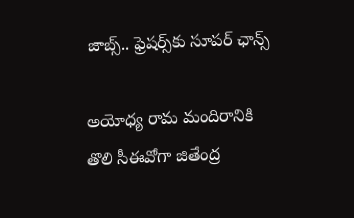జాబ్స్.. ఫ్రెషర్స్‌కు సూపర్ ఛాన్స్

అయోధ్య రామ మందిరానికి తొలి సీఈవో‌గా జితేంద్ర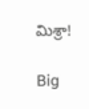మిశ్రా!

Big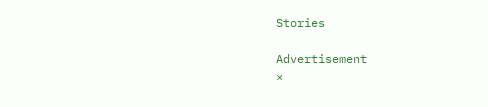Stories

Advertisement
×